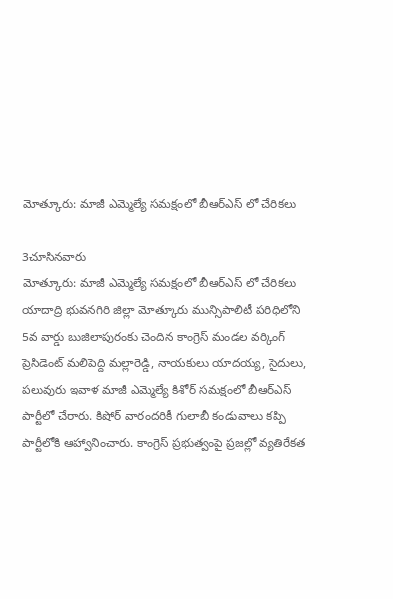మోత్కూరు: మాజీ ఎమ్మెల్యే సమక్షంలో బీఆర్ఎస్ లో చేరికలు

3చూసినవారు
మోత్కూరు: మాజీ ఎమ్మెల్యే సమక్షంలో బీఆర్ఎస్ లో చేరికలు
యాదాద్రి భువనగిరి జిల్లా మోత్కూరు మున్సిపాలిటీ పరిధిలోని 5వ వార్డు బుజిలాపురంకు చెందిన కాంగ్రెస్ మండల వర్కింగ్ ప్రెసిడెంట్ మలిపెద్ది మల్లారెడ్డి, నాయకులు యాదయ్య, సైదులు, పలువురు ఇవాళ మాజీ ఎమ్మెల్యే కిశోర్ సమక్షంలో బీఆర్ఎస్ పార్టీలో చేరారు. కిషోర్ వారందరికీ గులాబీ కండువాలు కప్పి పార్టీలోకి ఆహ్వానించారు. కాంగ్రెస్ ప్రభుత్వంపై ప్రజల్లో వ్యతిరేకత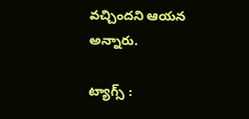వచ్చిందని ఆయన అన్నారు.

ట్యాగ్స్ :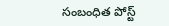సంబంధిత పోస్ట్